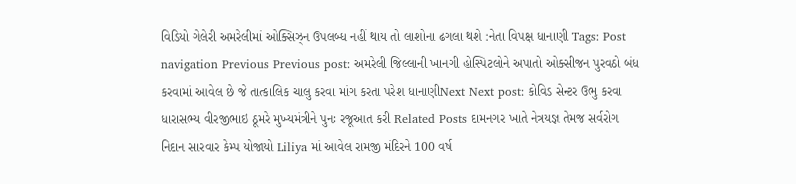વિડિયો ગેલેરી અમરેલીમાં ઓક્સિઝ્ન ઉપલબ્ધ નહીં થાય તો લાશોના ઢગલા થશે :નેતા વિપક્ષ ધાનાણી Tags: Post navigation Previous Previous post: અમરેલી જિલ્લાની ખાનગી હોસ્પિટલોને અપાતો ઓક્સીજન પુરવઠો બંધ કરવામાં આવેલ છે જે તાત્કાલિક ચાલુ કરવા માંગ કરતા પરેશ ધાનાણીNext Next post: કોવિડ સેન્ટર ઉભુ કરવા ધારાસભ્ય વીરજીભાઇ ઠૂમરે મુખ્યમંત્રીને પુનઃ રજૂઆત કરી Related Posts દામનગર ખાતે નેત્રયજ્ઞ તેમજ સર્વરોગ નિદાન સારવાર કેમ્પ યોજાયો Liliya માં આવેલ રામજી મંદિરને 100 વર્ષ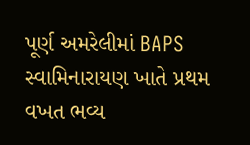પૂર્ણ અમરેલીમાં BAPS સ્વામિનારાયણ ખાતે પ્રથમ વખત ભવ્ય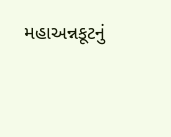મહાઅન્નકૂટનું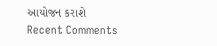આયોજન કરાશે
Recent Comments